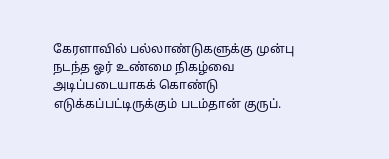கேரளாவில் பல்லாண்டுகளுக்கு முன்பு நடந்த ஓர் உண்மை நிகழ்வை அடிப்படையாகக் கொண்டு எடுக்கப்பட்டிருக்கும் படம்தான் குருப்.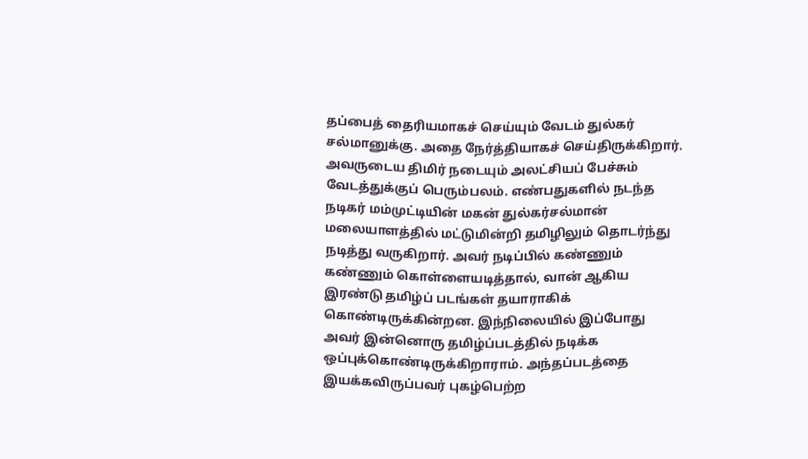தப்பைத் தைரியமாகச் செய்யும் வேடம் துல்கர் சல்மானுக்கு. அதை நேர்த்தியாகச் செய்திருக்கிறார். அவருடைய திமிர் நடையும் அலட்சியப் பேச்சும் வேடத்துக்குப் பெரும்பலம். எண்பதுகளில் நடந்த
நடிகர் மம்முட்டியின் மகன் துல்கர்சல்மான் மலையாளத்தில் மட்டுமின்றி தமிழிலும் தொடர்ந்து நடித்து வருகிறார். அவர் நடிப்பில் கண்ணும் கண்ணும் கொள்ளையடித்தால், வான் ஆகிய இரண்டு தமிழ்ப் படங்கள் தயாராகிக் கொண்டிருக்கின்றன. இந்நிலையில் இப்போது அவர் இன்னொரு தமிழ்ப்படத்தில் நடிக்க ஒப்புக்கொண்டிருக்கிறாராம். அந்தப்படத்தை இயக்கவிருப்பவர் புகழ்பெற்ற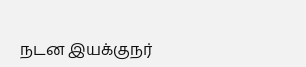நடன இயக்குநர்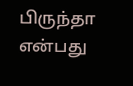பிருந்தா என்பது